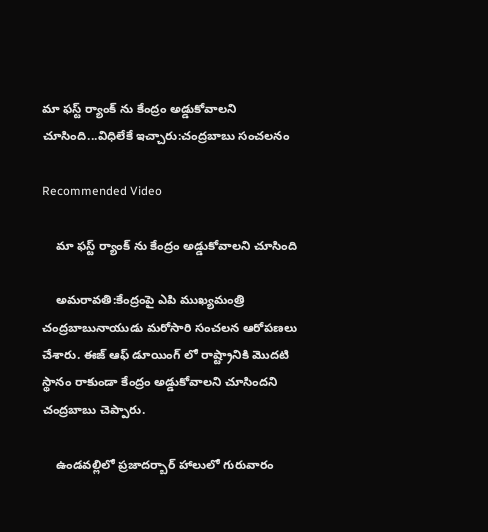మా ఫస్ట్ ర్యాంక్ ను కేంద్రం అడ్డుకోవాలని చూసింది...విధిలేకే ఇచ్చారు:చంద్రబాబు సంచలనం

Recommended Video

    మా ఫస్ట్ ర్యాంక్ ను కేంద్రం అడ్డుకోవాలని చూసింది

    అమరావతి:కేంద్రంపై ఎపి ముఖ్యమంత్రి చంద్రబాబునాయుడు మరోసారి సంచలన ఆరోపణలు చేశారు. ఈజ్ ఆఫ్ డూయింగ్ లో రాష్ట్రానికి మొదటి స్థానం రాకుండా కేంద్రం అడ్డుకోవాలని చూసిందని చంద్రబాబు చెప్పారు.

    ఉండవల్లిలో ప్రజాదర్బార్‌ హాలులో గురువారం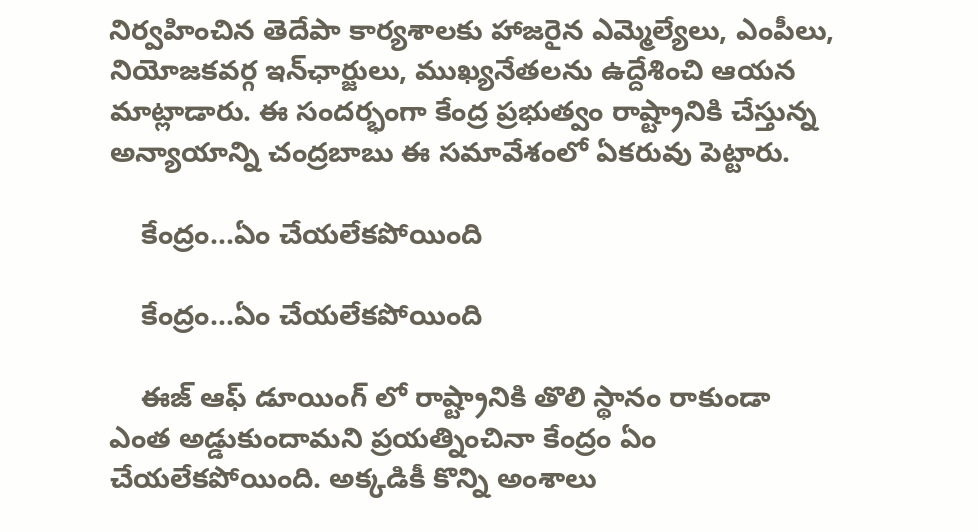నిర్వహించిన తెదేపా కార్యశాలకు హాజరైన ఎమ్మెల్యేలు, ఎంపీలు, నియోజకవర్గ ఇన్‌ఛార్జులు, ముఖ్యనేతలను ఉద్దేశించి ఆయన మాట్లాడారు. ఈ సందర్భంగా కేంద్ర ప్రభుత్వం రాష్ట్రానికి చేస్తున్న అన్యాయాన్ని చంద్రబాబు ఈ సమావేశంలో ఏకరువు పెట్టారు.

    కేంద్రం...ఏం చేయలేకపోయింది

    కేంద్రం...ఏం చేయలేకపోయింది

    ఈజ్ ఆఫ్ డూయింగ్ లో రాష్ట్రానికి తొలి స్థానం రాకుండా ఎంత అడ్డుకుందామని ప్రయత్నించినా కేంద్రం ఏం చేయలేకపోయింది. అక్కడికీ కొన్ని అంశాలు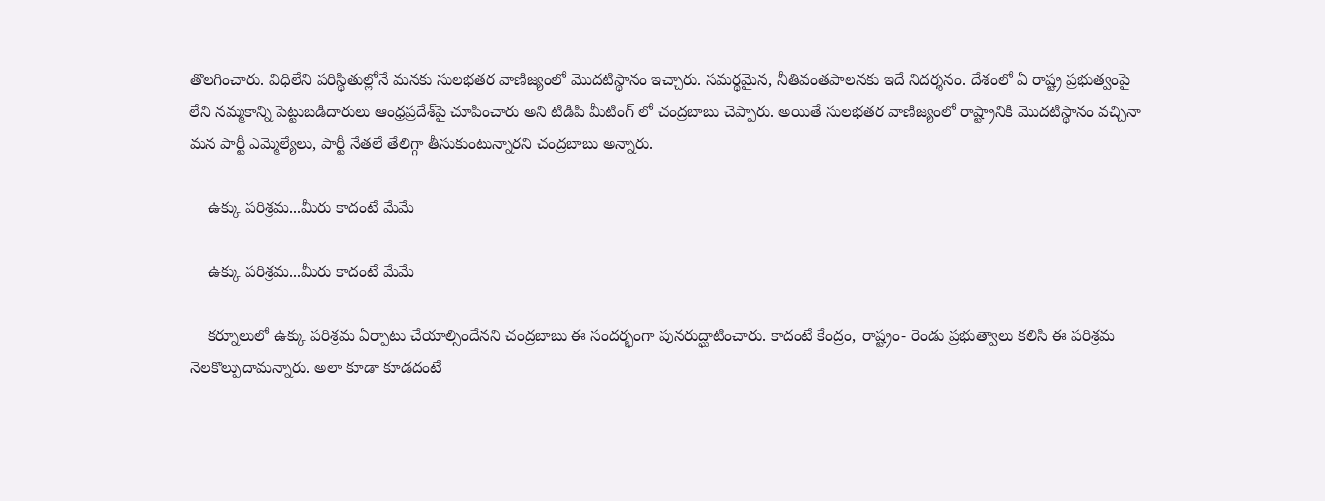తొలగించారు. విధిలేని పరిస్థితుల్లోనే మనకు సులభతర వాణిజ్యంలో మొదటిస్థానం ఇచ్చారు. సమర్థమైన, నీతివంతపాలనకు ఇదే నిదర్శనం. దేశంలో ఏ రాష్ట్ర ప్రభుత్వంపై లేని నమ్మకాన్ని పెట్టుబడిదారులు ఆంధ్రప్రదేశ్‌పై చూపించారు అని టిడిపి మీటింగ్ లో చంద్రబాబు చెప్పారు. అయితే సులభతర వాణిజ్యంలో రాష్ట్రానికి మొదటిస్థానం వచ్చినా మన పార్టీ ఎమ్మెల్యేలు, పార్టీ నేతలే తేలిగ్గా తీసుకుంటున్నారని చంద్రబాబు అన్నారు.

    ఉక్కు పరిశ్రమ...మీరు కాదంటే మేమే

    ఉక్కు పరిశ్రమ...మీరు కాదంటే మేమే

    కర్నూలులో ఉక్కు పరిశ్రమ ఏర్పాటు చేయాల్సిందేనని చంద్రబాబు ఈ సందర్భంగా పునరుద్ఘాటించారు. కాదంటే కేంద్రం, రాష్ట్రం- రెండు ప్రభుత్వాలు కలిసి ఈ పరిశ్రమ నెలకొల్పుదామన్నారు. అలా కూడా కూడదంటే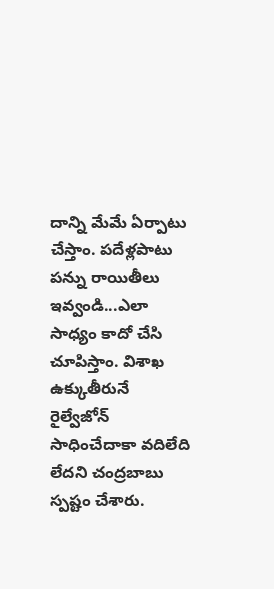దాన్ని మేమే ఏర్పాటు చేస్తాం. పదేళ్లపాటు పన్ను రాయితీలు ఇవ్వండి...ఎలా సాధ్యం కాదో చేసి చూపిస్తాం. విశాఖ ఉక్కుతీరునే రైల్వేజోన్‌ సాధించేదాకా వదిలేది లేదని చంద్రబాబు స్పష్టం చేశారు.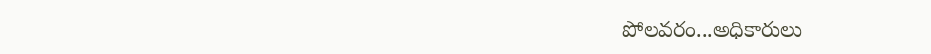పోలవరం...అధికారులు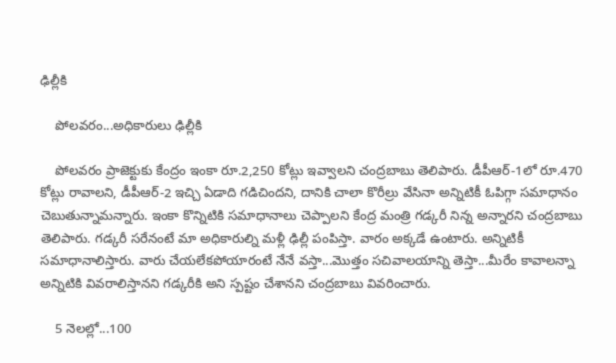ఢిల్లీకి

    పోలవరం...అధికారులు ఢిల్లీకి

    పోలవరం ప్రాజెక్టుకు కేంద్రం ఇంకా రూ.2,250 కోట్లు ఇవ్వాలని చంద్రబాబు తెలిపారు. డీపీఆర్‌-1లో రూ.470 కోట్లు రావాలని, డీపీఆర్‌-2 ఇచ్చి ఏడాది గడిచిందని, దానికి చాలా కొరీల్రు వేసినా అన్నిటికీ ఓపిగ్గా సమాధానం చెబుతున్నామన్నారు. ఇంకా కొన్నిటికి సమాధానాలు చెప్పాలని కేంద్ర మంత్రి గడ్కరీ నిన్న అన్నారని చంద్రబాబు తెలిపారు. గడ్కరీ సరేనంటే మా అధికారుల్ని మళ్లీ ఢిల్లీ పంపిస్తా. వారం అక్కడే ఉంటారు. అన్నిటికీ సమాధానాలిస్తారు. వారు చేయలేకపోయారంటే నేనే వస్తా...మొత్తం సచివాలయాన్ని తెస్తా...మీరేం కావాలన్నా అన్నిటికి వివరాలిస్తానని గడ్కరీకి అని స్పష్టం చేశానని చంద్రబాబు వివరించారు.

    5 నెలల్లో...100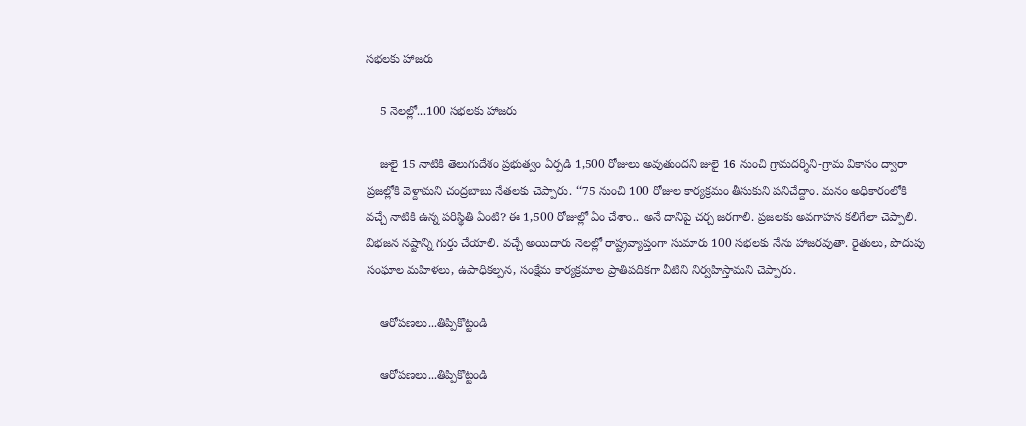సభలకు హాజరు

    5 నెలల్లో...100 సభలకు హాజరు

    జులై 15 నాటికి తెలుగుదేశం ప్రభుత్వం ఏర్పడి 1,500 రోజులు అవుతుందని జులై 16 నుంచి గ్రామదర్శిని-గ్రామ వికాసం ద్వారా ప్రజల్లోకి వెళ్దామని చంద్రబాబు నేతలకు చెప్పారు. ‘‘75 నుంచి 100 రోజుల కార్యక్రమం తీసుకుని పనిచేద్దాం. మనం అధికారంలోకి వచ్చే నాటికి ఉన్న పరిస్థితి ఏంటి? ఈ 1,500 రోజుల్లో ఏం చేశాం.. అనే దానిపై చర్చ జరగాలి. ప్రజలకు అవగాహన కలిగేలా చెప్పాలి. విభజన నష్టాన్ని గుర్తు చేయాలి. వచ్చే అయిదారు నెలల్లో రాష్ట్రవ్యాప్తంగా సుమారు 100 సభలకు నేను హాజరవుతా. రైతులు, పొదుపు సంఘాల మహిళలు, ఉపాధికల్పన, సంక్షేమ కార్యక్రమాల ప్రాతిపదికగా వీటిని నిర్వహిస్తామని చెప్పారు.

    ఆరోపణలు...తిప్పికొట్టండి

    ఆరోపణలు...తిప్పికొట్టండి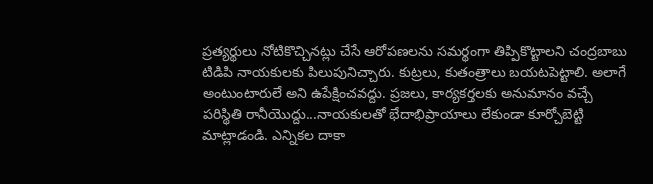ప్రత్యర్థులు నోటికొచ్చినట్లు చేసే ఆరోపణలను సమర్థంగా తిప్పికొట్టాలని చంద్రబాబు టిడిపి నాయకులకు పిలుపునిచ్చారు. కుట్రలు, కుతంత్రాలు బయటపెట్టాలి. అలాగే అంటుంటారులే అని ఉపేక్షించవద్దు. ప్రజలు, కార్యకర్తలకు అనుమానం వచ్చే పరిస్థితి రానీయొద్దు...నాయకులతో భేదాభిప్రాయాలు లేకుండా కూర్చోబెట్టి మాట్లాడండి. ఎన్నికల దాకా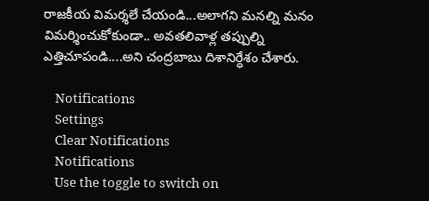రాజకీయ విమర్శలే చేయండి...అలాగని మనల్ని మనం విమర్శించుకోకుండా.. అవతలివాళ్ల తప్పుల్ని ఎత్తిచూపండి....అని చంద్రబాబు దిశానిర్ధేశం చేశారు.

    Notifications
    Settings
    Clear Notifications
    Notifications
    Use the toggle to switch on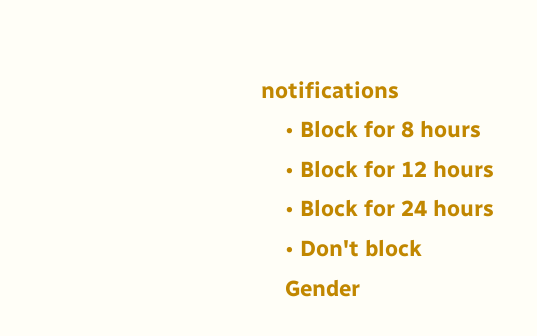notifications
    • Block for 8 hours
    • Block for 12 hours
    • Block for 24 hours
    • Don't block
    Gender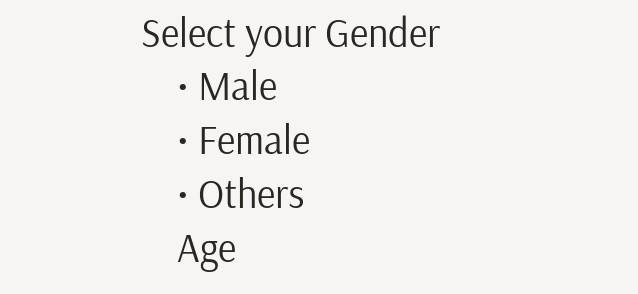Select your Gender
    • Male
    • Female
    • Others
    Age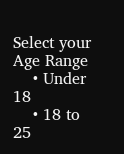Select your Age Range
    • Under 18
    • 18 to 25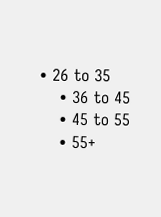• 26 to 35
    • 36 to 45
    • 45 to 55
    • 55+